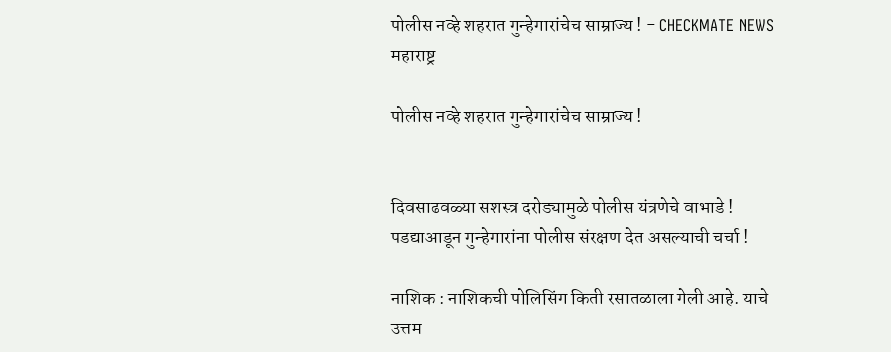पोलीस नव्हे शहरात गुन्हेगारांचेच साम्राज्य ! - CHECKMATE NEWS
महाराष्ट्र

पोलीस नव्हे शहरात गुन्हेगारांचेच साम्राज्य !


दिवसाढवळ्या सशस्त्र दरोड्यामुळे पोलीस यंत्रणेचे वाभाडे !
पडद्याआडून गुन्हेगारांना पोलीस संरक्षण देत असल्याची चर्चा !

नाशिक : नाशिकची पोलिसिंग किती रसातळाला गेली आहे. याचे उत्तम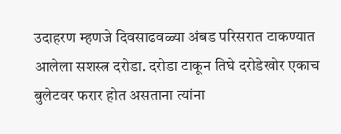उदाहरण म्हणजे दिवसाढवळ्या अंबड परिसरात टाकण्यात आलेला सशस्त्र दरोडा. दरोडा टाकून तिघे दरोडेखोर एकाच बुलेटवर फरार होत असताना त्यांना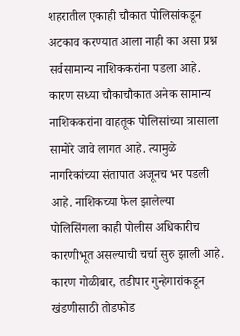शहरातील एकाही चौकात पोलिसांकडून अटकाव करण्यात आला नाही का असा प्रश्न सर्वसामान्य नाशिककरांना पडला आहे. कारण सध्या चौकाचौकात अनेक सामान्य नाशिककरांना वाहतूक पोलिसांच्या त्रासाला सामोरे जावे लागत आहे. त्यामुळे नागरिकांच्या संतापात अजूनच भर पडली आहे. नाशिकच्या फेल झालेल्या पोलिसिंगला काही पोलीस अधिकारीच कारणीभूत असल्याची चर्चा सुरु झाली आहे. कारण गोळीबार, तडीपार गुन्हेगारांकडून खंडणीसाठी तोडफोड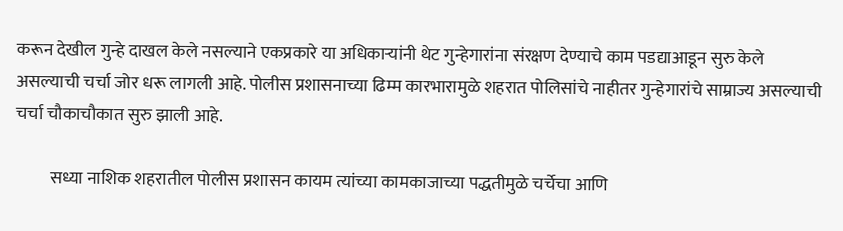करून देखील गुन्हे दाखल केले नसल्याने एकप्रकारे या अधिकाऱ्यांनी थेट गुन्हेगारांना संरक्षण देण्याचे काम पडद्याआडून सुरु केले असल्याची चर्चा जोर धरू लागली आहे. पोलीस प्रशासनाच्या ढिम्म कारभारामुळे शहरात पोलिसांचे नाहीतर गुन्हेगारांचे साम्राज्य असल्याची चर्चा चौकाचौकात सुरु झाली आहे.

          सध्या नाशिक शहरातील पोलीस प्रशासन कायम त्यांच्या कामकाजाच्या पद्धतीमुळे चर्चेचा आणि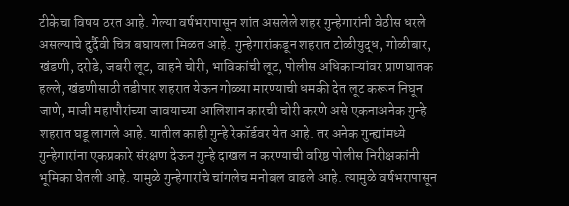टीकेचा विषय ठरत आहे. गेल्या वर्षभरापासून शांत असलेले शहर गुन्हेगारांनी वेठीस धरले असल्याचे दुर्दैवी चित्र बघायला मिळत आहे. गुन्हेगारांकडून शहरात टोळीयुद्ध, गोळीबार, खंडणी, दरोडे, जबरी लूट, वाहने चोरी, भाविकांची लूट, पोलीस अधिकाऱ्यांवर प्राणघातक हल्ले, खंडणीसाठी तडीपार शहरात येऊन गोळ्या मारण्याची धमकी देत लूट करून निघून जाणे, माजी महापौरांच्या जावयाच्या आलिशान कारची चोरी करणे असे एकनाअनेक गुन्हे शहरात घडू लागले आहे. यातील काही गुन्हे रेकॉर्डवर येत आहे. तर अनेक गुन्ह्यांमध्ये गुन्हेगारांना एकप्रकारे संरक्षण देऊन गुन्हे दाखल न करण्याची वरिष्ठ पोलीस निरीक्षकांनी भूमिका घेतली आहे. यामुळे गुन्हेगारांचे चांगलेच मनोबल वाढले आहे. त्यामुळे वर्षभरापासून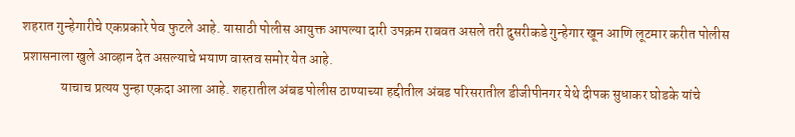शहरात गुन्हेगारीचे एकप्रकारे पेव फुटले आहे. यासाठी पोलीस आयुक्त आपल्या दारी उपक्रम राबवत असले तरी दुसरीकडे गुन्हेगार खून आणि लूटमार करीत पोलीस प्रशासनाला खुले आव्हान देत असल्याचे भयाण वास्तव समोर येत आहे.
              याचाच प्रत्यय पुन्हा एकदा आला आहे. शहरातील अंबड पोलीस ठाण्याच्या हद्दीतील अंबड परिसरातील डीजीपीनगर येथे दीपक सुधाकर घोडके यांचे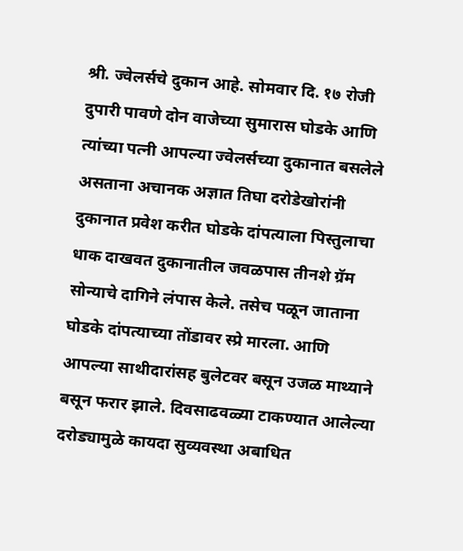श्री. ज्वेलर्सचे दुकान आहे. सोमवार दि. १७ रोजी दुपारी पावणे दोन वाजेच्या सुमारास घोडके आणि त्यांच्या पत्नी आपल्या ज्वेलर्सच्या दुकानात बसलेले असताना अचानक अज्ञात तिघा दरोडेखोरांनी दुकानात प्रवेश करीत घोडके दांपत्याला पिस्तुलाचा धाक दाखवत दुकानातील जवळपास तीनशे ग्रॅम सोन्याचे दागिने लंपास केले. तसेच पळून जाताना घोडके दांपत्याच्या तोंडावर स्प्रे मारला. आणि आपल्या साथीदारांसह बुलेटवर बसून उजळ माथ्याने बसून फरार झाले. दिवसाढवळ्या टाकण्यात आलेल्या दरोड्यामुळे कायदा सुव्यवस्था अबाधित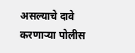असल्याचे दावे करणाऱ्या पोलीस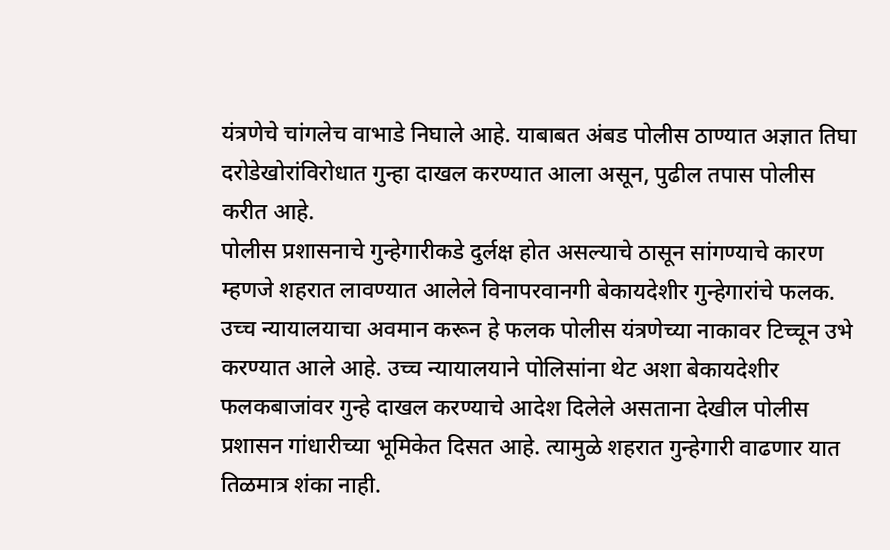यंत्रणेचे चांगलेच वाभाडे निघाले आहे. याबाबत अंबड पोलीस ठाण्यात अज्ञात तिघा दरोडेखोरांविरोधात गुन्हा दाखल करण्यात आला असून, पुढील तपास पोलीस करीत आहे.
पोलीस प्रशासनाचे गुन्हेगारीकडे दुर्लक्ष होत असल्याचे ठासून सांगण्याचे कारण म्हणजे शहरात लावण्यात आलेले विनापरवानगी बेकायदेशीर गुन्हेगारांचे फलक. उच्च न्यायालयाचा अवमान करून हे फलक पोलीस यंत्रणेच्या नाकावर टिच्चून उभे करण्यात आले आहे. उच्च न्यायालयाने पोलिसांना थेट अशा बेकायदेशीर फलकबाजांवर गुन्हे दाखल करण्याचे आदेश दिलेले असताना देखील पोलीस प्रशासन गांधारीच्या भूमिकेत दिसत आहे. त्यामुळे शहरात गुन्हेगारी वाढणार यात तिळमात्र शंका नाही.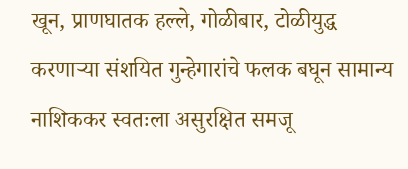खून, प्राणघातक हल्ले, गोळीबार, टोळीयुद्ध करणाऱ्या संशयित गुन्हेगारांचे फलक बघून सामान्य नाशिककर स्वतःला असुरक्षित समजू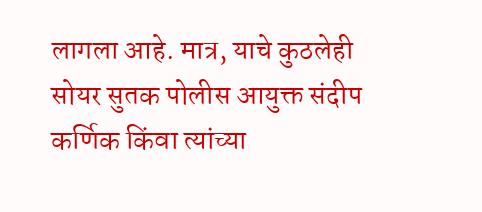लागला आहे. मात्र, याचे कुठलेही सोयर सुतक पोलीस आयुक्त संदीप कर्णिक किंवा त्यांच्या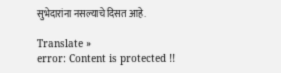सुभेदारांना नसल्याचे दिसत आहे.

Translate »
error: Content is protected !!